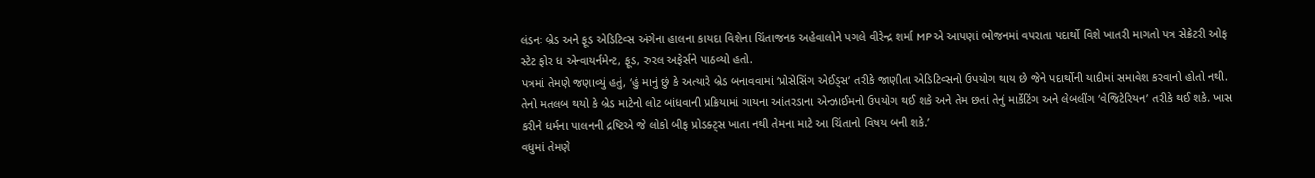લંડનઃ બ્રેડ અને ફૂડ એડિટિવ્સ અંગેના હાલના કાયદા વિશેના ચિંતાજનક અહેવાલોને પગલે વીરેન્દ્ર શર્મા MP એ આપણાં ભોજનમાં વપરાતા પદાર્થો વિશે ખાતરી માગતો પત્ર સેક્રેટરી ઓફ સ્ટેટ ફોર ધ એન્વાયર્નમેન્ટ, ફૂડ, રુરલ અફેર્સને પાઠવ્યો હતો.
પત્રમાં તેમણે જણાવ્યું હતું, ‘હું માનું છું કે અત્યારે બ્રેડ બનાવવામાં ‘પ્રોસેસિંગ એઈડ્સ‘ તરીકે જાણીતા એડિટિવ્સનો ઉપયોગ થાય છે જેને પદાર્થોની યાદીમાં સમાવેશ કરવાનો હોતો નથી. તેનો મતલબ થયો કે બ્રેડ માટેનો લોટ બાંધવાની પ્રક્રિયામાં ગાયના આંતરડાના એન્ઝાઈમનો ઉપયોગ થઈ શકે અને તેમ છતાં તેનું માર્કેટિંગ અને લેબલીંગ ‘વેજિટેરિયન’ તરીકે થઈ શકે. ખાસ કરીને ધર્મના પાલનની દ્રષ્ટિએ જે લોકો બીફ પ્રોડક્ટ્સ ખાતા નથી તેમના માટે આ ચિંતાનો વિષય બની શકે.’
વધુમાં તેમણે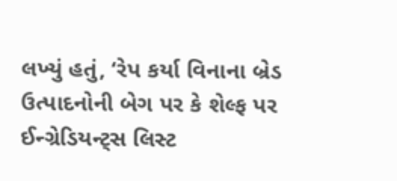લખ્યું હતું, ‘રેપ કર્યા વિનાના બ્રેડ ઉત્પાદનોની બેગ પર કે શેલ્ફ પર ઈન્ગ્રેડિયન્ટ્સ લિસ્ટ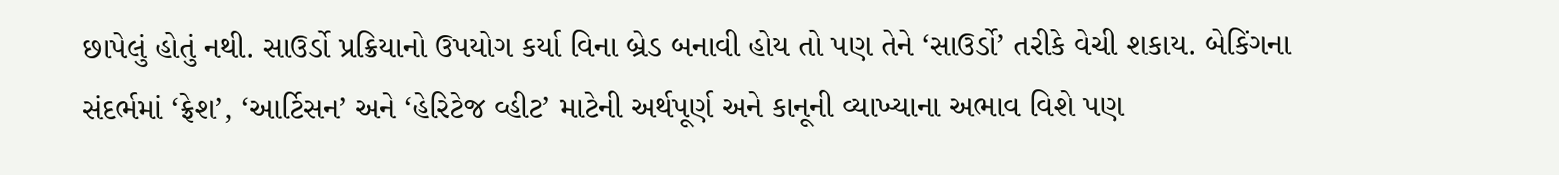છાપેલું હોતું નથી. સાઉર્ડો પ્રક્રિયાનો ઉપયોગ કર્યા વિના બ્રેડ બનાવી હોય તો પણ તેને ‘સાઉર્ડો’ તરીકે વેચી શકાય. બેકિંગના સંદર્ભમાં ‘ફ્રેશ’, ‘આર્ટિસન’ અને ‘હેરિટેજ વ્હીટ’ માટેની અર્થપૂર્ણ અને કાનૂની વ્યાખ્યાના અભાવ વિશે પણ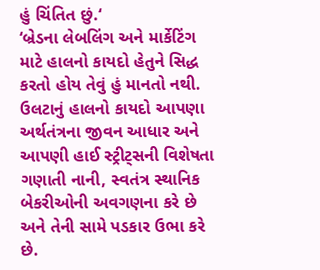હું ચિંતિત છું.‘
‘બ્રેડના લેબલિંગ અને માર્કેટિંગ માટે હાલનો કાયદો હેતુને સિદ્ધ કરતો હોય તેવું હું માનતો નથી. ઉલટાનું હાલનો કાયદો આપણા અર્થતંત્રના જીવન આધાર અને આપણી હાઈ સ્ટ્રીટ્સની વિશેષતા ગણાતી નાની, સ્વતંત્ર સ્થાનિક બેકરીઓની અવગણના કરે છે અને તેની સામે પડકાર ઉભા કરે છે.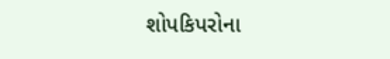શોપકિપરોના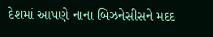દેશમાં આપણે નાના બિઝનેસીસને મદદ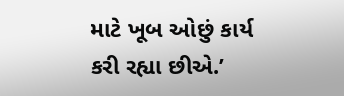માટે ખૂબ ઓછું કાર્ય કરી રહ્યા છીએ.’